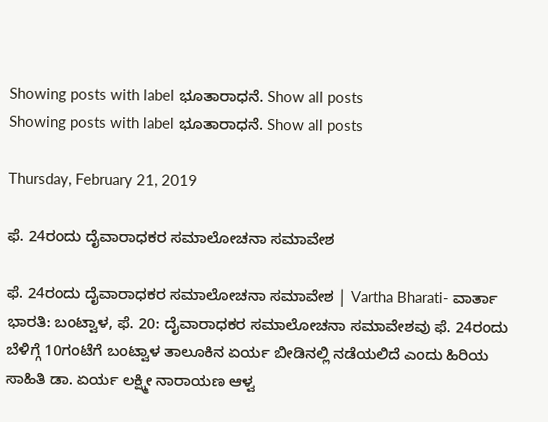Showing posts with label ಭೂತಾರಾಧನೆ. Show all posts
Showing posts with label ಭೂತಾರಾಧನೆ. Show all posts

Thursday, February 21, 2019

ಫೆ. 24ರಂದು ದೈವಾರಾಧಕರ ಸಮಾಲೋಚನಾ ಸಮಾವೇಶ

ಫೆ. 24ರಂದು ದೈವಾರಾಧಕರ ಸಮಾಲೋಚನಾ ಸಮಾವೇಶ | Vartha Bharati- ವಾರ್ತಾ ಭಾರತಿ: ಬಂಟ್ವಾಳ, ಫೆ. 20: ದೈವಾರಾಧಕರ ಸಮಾಲೋಚನಾ ಸಮಾವೇಶವು ಫೆ. 24ರಂದು ಬೆಳಿಗ್ಗೆ 10ಗಂಟೆಗೆ ಬಂಟ್ವಾಳ ತಾಲೂಕಿನ ಏರ್ಯ ಬೀಡಿನಲ್ಲಿ ನಡೆಯಲಿದೆ ಎಂದು ಹಿರಿಯ ಸಾಹಿತಿ ಡಾ. ಏರ್ಯ ಲಕ್ಷ್ಮೀ ನಾರಾಯಣ ಆಳ್ವ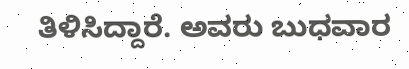ತಿಳಿಸಿದ್ದಾರೆ. ಅವರು ಬುಧವಾರ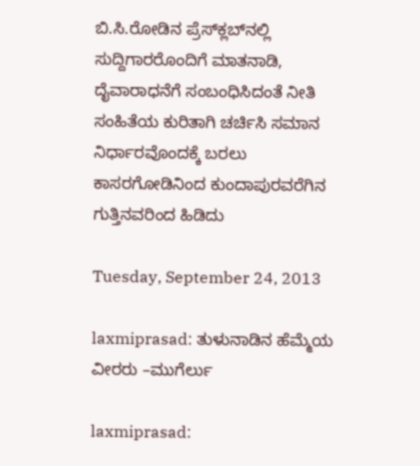ಬಿ.ಸಿ.ರೋಡಿನ ಪ್ರೆಸ್‍ಕ್ಲಬ್‍ನಲ್ಲಿ ಸುದ್ದಿಗಾರರೊಂದಿಗೆ ಮಾತನಾಡಿ, ದೈವಾರಾಧನೆಗೆ ಸಂಬಂಧಿಸಿದಂತೆ ನೀತಿ ಸಂಹಿತೆಯ ಕುರಿತಾಗಿ ಚರ್ಚಿಸಿ ಸಮಾನ ನಿರ್ಧಾರವೊಂದಕ್ಕೆ ಬರಲು ಕಾಸರಗೋಡಿನಿಂದ ಕುಂದಾಪುರವರೆಗಿನ ಗುತ್ತಿನವರಿಂದ ಹಿಡಿದು

Tuesday, September 24, 2013

laxmiprasad: ತುಳುನಾಡಿನ ಹೆಮ್ಮೆಯ ವೀರರು –ಮುಗೆರ್ಲು

laxmiprasad: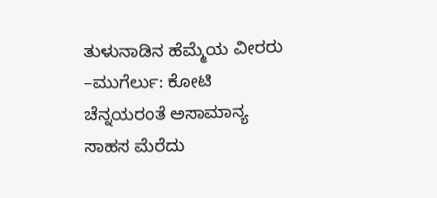ತುಳುನಾಡಿನ ಹೆಮ್ಮೆಯ ವೀರರು –ಮುಗೆರ್ಲು: ಕೋಟಿ ಚೆನ್ನಯರಂತೆ ಅಸಾಮಾನ್ಯ ಸಾಹಸ ಮೆರೆದು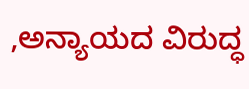,ಅನ್ಯಾಯದ ವಿರುದ್ಧ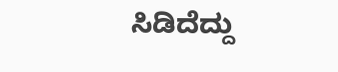ಸಿಡಿದೆದ್ದು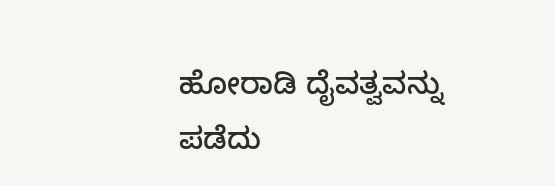ಹೋರಾಡಿ ದೈವತ್ವವನ್ನು ಪಡೆದು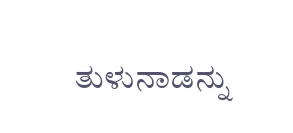ತುಳುನಾಡನ್ನು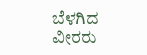ಬೆಳಗಿದ ವೀರರು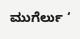ಮುಗೆರ್ಲು ‘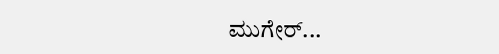ಮುಗೇರ್...